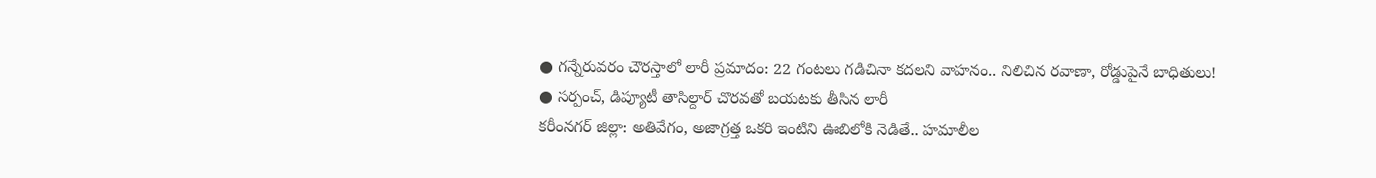● గన్నేరువరం చౌరస్తాలో లారీ ప్రమాదం: 22 గంటలు గడిచినా కదలని వాహనం.. నిలిచిన రవాణా, రోడ్డుపైనే బాధితులు!
● సర్పంచ్, డిప్యూటీ తాసిల్దార్ చొరవతో బయటకు తీసిన లారీ
కరీంనగర్ జిల్లా: అతివేగం, అజాగ్రత్త ఒకరి ఇంటిని ఊబిలోకి నెడితే.. హమాలీల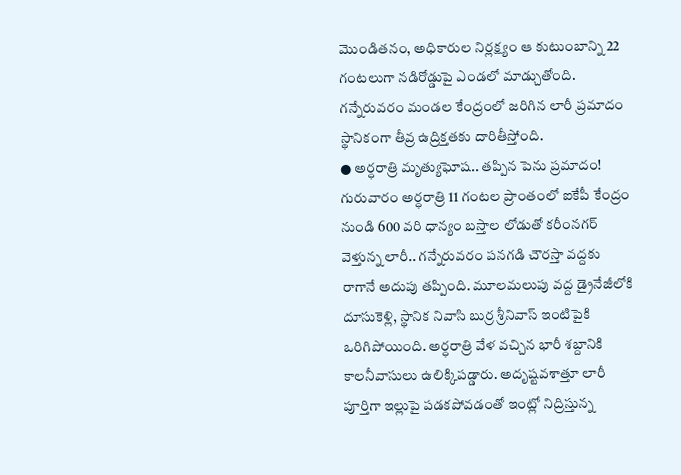మొండితనం, అధికారుల నిర్లక్ష్యం ఆ కుటుంబాన్ని 22 గంటలుగా నడిరోడ్డుపై ఎండలో మాడ్చుతోంది. గన్నేరువరం మండల కేంద్రంలో జరిగిన లారీ ప్రమాదం స్థానికంగా తీవ్ర ఉద్రిక్తతకు దారితీస్తోంది.
● అర్ధరాత్రి మృత్యుఘోష.. తప్పిన పెను ప్రమాదం!
గురువారం అర్ధరాత్రి 11 గంటల ప్రాంతంలో ఐకేపీ కేంద్రం నుండి 600 వరి ధాన్యం బస్తాల లోడుతో కరీంనగర్ వెళ్తున్న లారీ.. గన్నేరువరం పనగడి చౌరస్తా వద్దకు రాగానే అదుపు తప్పింది. మూలమలుపు వద్ద డ్రైనేజీలోకి దూసుకెళ్లి, స్థానిక నివాసి బుర్ర శ్రీనివాస్ ఇంటిపైకి ఒరిగిపోయింది. అర్ధరాత్రి వేళ వచ్చిన భారీ శబ్దానికి కాలనీవాసులు ఉలిక్కిపడ్డారు. అదృష్టవశాత్తూ లారీ పూర్తిగా ఇల్లుపై పడకపోవడంతో ఇంట్లో నిద్రిస్తున్న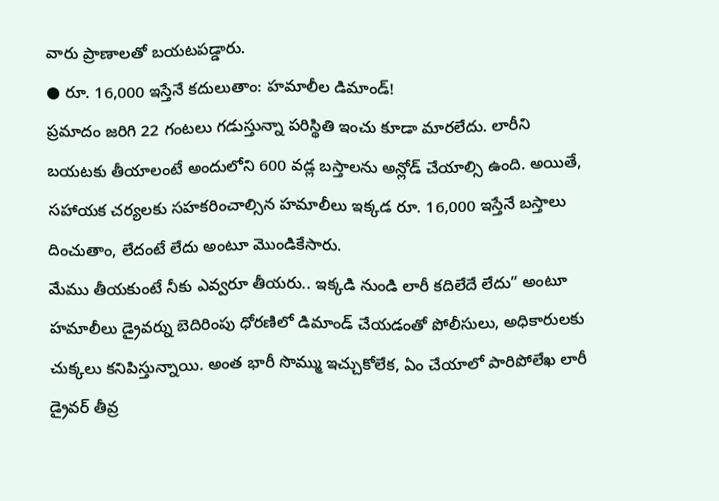వారు ప్రాణాలతో బయటపడ్డారు.
● రూ. 16,000 ఇస్తేనే కదులుతాం: హమాలీల డిమాండ్!
ప్రమాదం జరిగి 22 గంటలు గడుస్తున్నా పరిస్థితి ఇంచు కూడా మారలేదు. లారీని బయటకు తీయాలంటే అందులోని 600 వడ్ల బస్తాలను అన్లోడ్ చేయాల్సి ఉంది. అయితే, సహాయక చర్యలకు సహకరించాల్సిన హమాలీలు ఇక్కడ రూ. 16,000 ఇస్తేనే బస్తాలు దించుతాం, లేదంటే లేదు అంటూ మొండికేసారు.
మేము తీయకుంటే నీకు ఎవ్వరూ తీయరు.. ఇక్కడి నుండి లారీ కదిలేదే లేదు” అంటూ హమాలీలు డ్రైవర్ను బెదిరింపు ధోరణిలో డిమాండ్ చేయడంతో పోలీసులు, అధికారులకు చుక్కలు కనిపిస్తున్నాయి. అంత భారీ సొమ్ము ఇచ్చుకోలేక, ఏం చేయాలో పారిపోలేఖ లారీ డ్రైవర్ తీవ్ర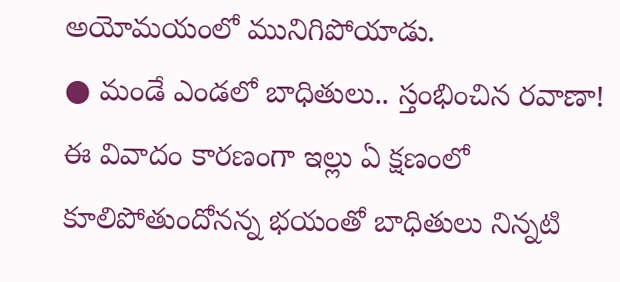అయోమయంలో మునిగిపోయాడు.
● మండే ఎండలో బాధితులు.. స్తంభించిన రవాణా!
ఈ వివాదం కారణంగా ఇల్లు ఏ క్షణంలో కూలిపోతుందోనన్న భయంతో బాధితులు నిన్నటి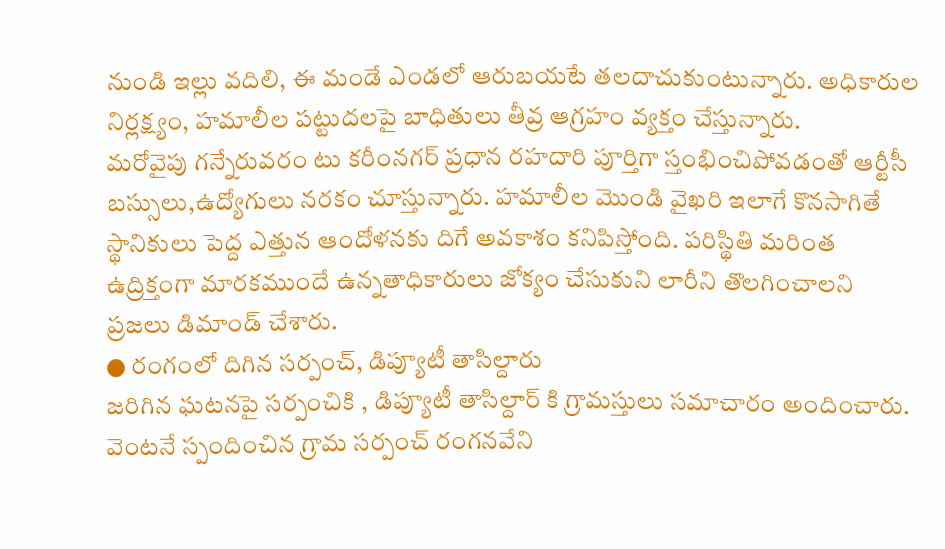నుండి ఇల్లు వదిలి, ఈ మండే ఎండలో ఆరుబయటే తలదాచుకుంటున్నారు. అధికారుల నిర్లక్ష్యం, హమాలీల పట్టుదలపై బాధితులు తీవ్ర ఆగ్రహం వ్యక్తం చేస్తున్నారు.
మరోవైపు గన్నేరువరం టు కరీంనగర్ ప్రధాన రహదారి పూర్తిగా స్తంభించిపోవడంతో ఆర్టీసీ బస్సులు,ఉద్యోగులు నరకం చూస్తున్నారు. హమాలీల మొండి వైఖరి ఇలాగే కొనసాగితే స్థానికులు పెద్ద ఎత్తున ఆందోళనకు దిగే అవకాశం కనిపిస్తోంది. పరిస్థితి మరింత ఉద్రిక్తంగా మారకముందే ఉన్నతాధికారులు జోక్యం చేసుకుని లారీని తొలగించాలని ప్రజలు డిమాండ్ చేశారు.
● రంగంలో దిగిన సర్పంచ్, డిప్యూటీ తాసిల్దారు
జరిగిన ఘటనపై సర్పంచికి , డిప్యూటీ తాసిల్దార్ కి గ్రామస్తులు సమాచారం అందించారు. వెంటనే స్పందించిన గ్రామ సర్పంచ్ రంగనవేని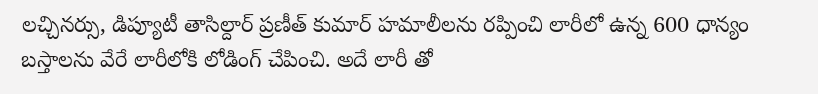లచ్చినర్సు, డిప్యూటీ తాసిల్దార్ ప్రణీత్ కుమార్ హమాలీలను రప్పించి లారీలో ఉన్న 600 ధాన్యం బస్తాలను వేరే లారీలోకి లోడింగ్ చేపించి. అదే లారీ తో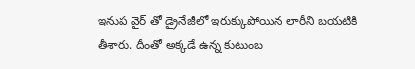ఇనుప వైర్ తో డ్రైనేజీలో ఇరుక్కుపోయిన లారీని బయటికి తీశారు. దీంతో అక్కడే ఉన్న కుటుంబ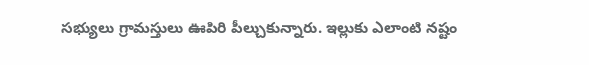సభ్యులు గ్రామస్తులు ఊపిరి పీల్చుకున్నారు. ఇల్లుకు ఎలాంటి నష్టం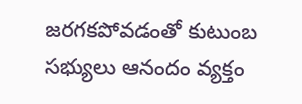జరగకపోవడంతో కుటుంబ సభ్యులు ఆనందం వ్యక్తం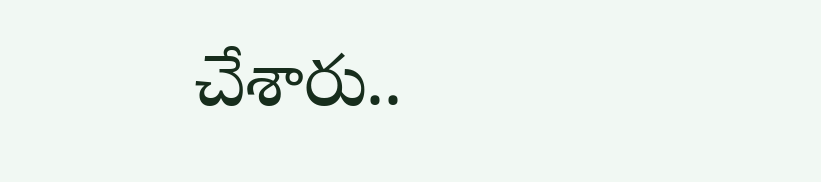చేశారు..